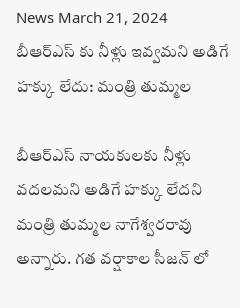News March 21, 2024
బీఆర్ఎస్ కు నీళ్లు ఇవ్వమని అడిగే హక్కు లేదు: మంత్రి తుమ్మల

బీఆర్ఎస్ నాయకులకు నీళ్లు వదలమని అడిగే హక్కు లేదని మంత్రి తుమ్మల నాగేశ్వరరావు అన్నారు. గత వర్షాకాల సీజన్ లో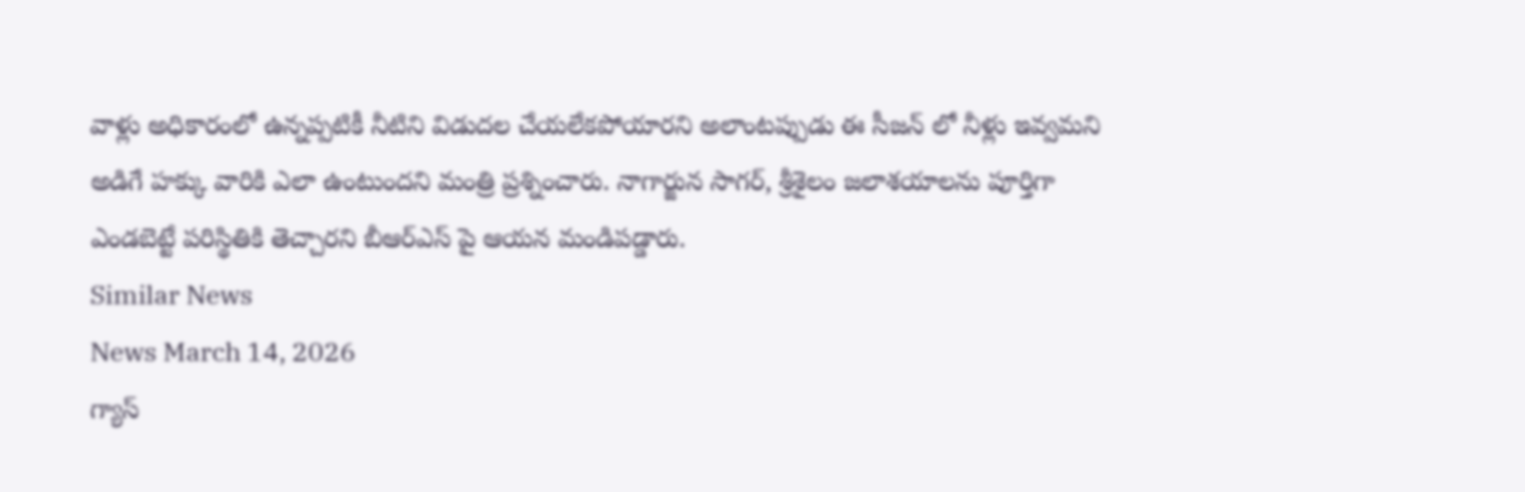వాళ్లు అధికారంలో ఉన్నప్పటికీ నీటిని విడుదల చేయలేకపోయారని అలాంటప్పుడు ఈ సీజన్ లో నీళ్లు ఇవ్వమని అడిగే హక్కు వారికి ఎలా ఉంటుందని మంత్రి ప్రశ్నించారు. నాగార్జున సాగర్, శ్రీశైలం జలాశయాలను పూర్తిగా ఎండబెట్టే పరిస్థితికి తెచ్చారని బీఆర్ఎస్ పై ఆయన మండిపడ్డారు.
Similar News
News March 14, 2026
గ్యాస్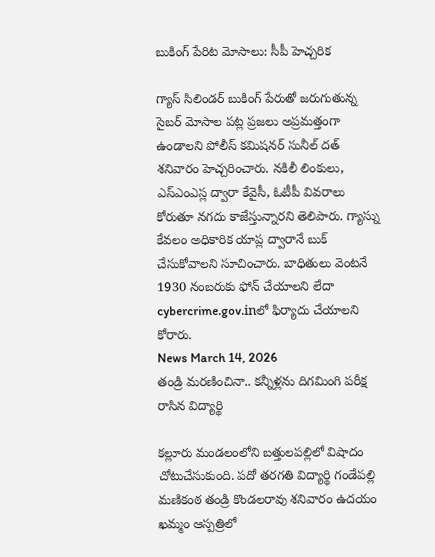బుకింగ్ పేరిట మోసాలు: సీపీ హెచ్చరిక

గ్యాస్ సిలిండర్ బుకింగ్ పేరుతో జరుగుతున్న సైబర్ మోసాల పట్ల ప్రజలు అప్రమత్తంగా ఉండాలని పోలీస్ కమిషనర్ సునీల్ దత్ శనివారం హెచ్చరించారు. నకిలీ లింకులు, ఎస్ఎంఎస్ల ద్వారా కేవైసీ, ఓటీపీ వివరాలు కోరుతూ నగదు కాజేస్తున్నారని తెలిపారు. గ్యాస్ను కేవలం అధికారిక యాప్ల ద్వారానే బుక్ చేసుకోవాలని సూచించారు. బాధితులు వెంటనే 1930 నంబరుకు ఫోన్ చేయాలని లేదా cybercrime.gov.inలో ఫిర్యాదు చేయాలని కోరారు.
News March 14, 2026
తండ్రి మరణించినా.. కన్నీళ్లను దిగమింగి పరీక్ష రాసిన విద్యార్థి

కల్లూరు మండలంలోని బత్తులపల్లిలో విషాదం చోటుచేసుకుంది. పదో తరగతి విద్యార్థి గండేపల్లి మణికంఠ తండ్రి కొండలరావు శనివారం ఉదయం ఖమ్మం ఆస్పత్రిలో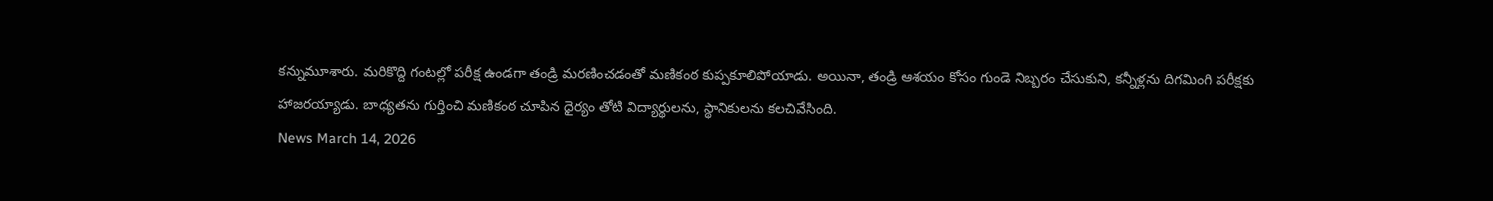కన్నుమూశారు. మరికొద్ది గంటల్లో పరీక్ష ఉండగా తండ్రి మరణించడంతో మణికంఠ కుప్పకూలిపోయాడు. అయినా, తండ్రి ఆశయం కోసం గుండె నిబ్బరం చేసుకుని, కన్నీళ్లను దిగమింగి పరీక్షకు హాజరయ్యాడు. బాధ్యతను గుర్తించి మణికంఠ చూపిన ధైర్యం తోటి విద్యార్థులను, స్థానికులను కలచివేసింది.
News March 14, 2026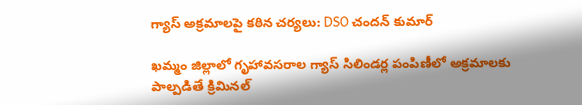గ్యాస్ అక్రమాలపై కఠిన చర్యలు: DSO చందన్ కుమార్

ఖమ్మం జిల్లాలో గృహావసరాల గ్యాస్ సిలిండర్ల పంపిణీలో అక్రమాలకు పాల్పడితే క్రిమినల్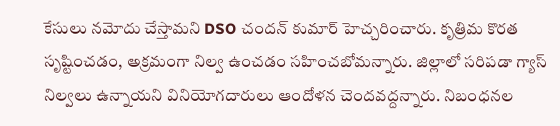కేసులు నమోదు చేస్తామని DSO చందన్ కుమార్ హెచ్చరించారు. కృత్రిమ కొరత సృష్టించడం, అక్రమంగా నిల్వ ఉంచడం సహించబోమన్నారు. జిల్లాలో సరిపడా గ్యాస్ నిల్వలు ఉన్నాయని వినియోగదారులు ఆందోళన చెందవద్దన్నారు. నిబంధనల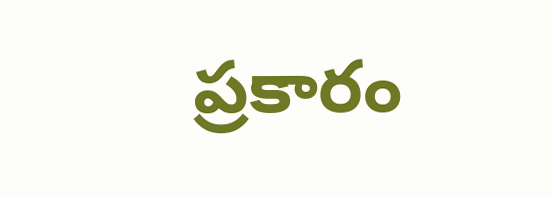ప్రకారం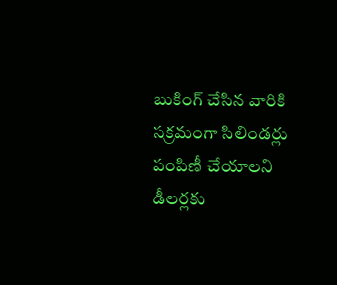బుకింగ్ చేసిన వారికి సక్రమంగా సిలిండర్లు పంపిణీ చేయాలని డీలర్లకు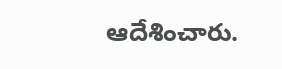ఆదేశించారు.